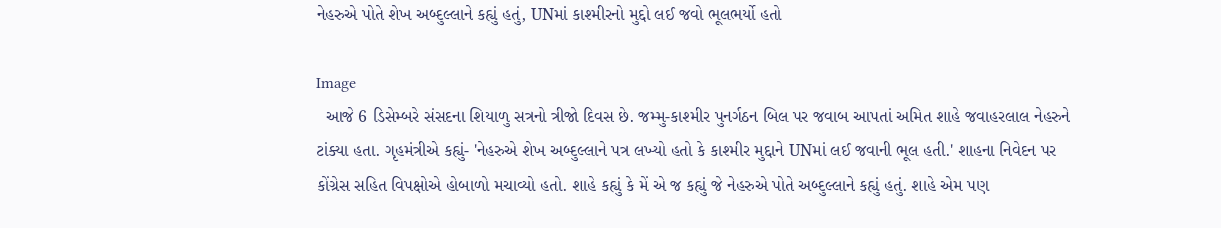નેહરુએ પોતે શેખ અબ્દુલ્લાને કહ્યું હતું, UNમાં કાશ્મીરનો મુદ્દો લઈ જવો ભૂલભર્યો હતો

Image
  આજે 6 ડિસેમ્બરે સંસદના શિયાળુ સત્રનો ત્રીજો દિવસ છે. જમ્મુ-કાશ્મીર પુનર્ગઠન બિલ પર જવાબ આપતાં અમિત શાહે જવાહરલાલ નેહરુને ટાંક્યા હતા. ગૃહમંત્રીએ કહ્યું- 'નેહરુએ શેખ અબ્દુલ્લાને પત્ર લખ્યો હતો કે કાશ્મીર મુદ્દાને UNમાં લઈ જવાની ભૂલ હતી.' શાહના નિવેદન પર કોંગ્રેસ સહિત વિપક્ષોએ હોબાળો મચાવ્યો હતો. શાહે કહ્યું કે મેં એ જ કહ્યું જે નેહરુએ પોતે અબ્દુલ્લાને કહ્યું હતું. શાહે એમ પણ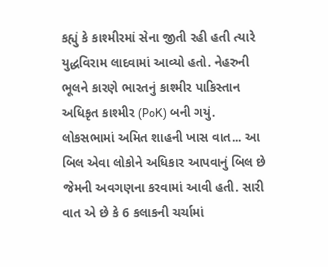કહ્યું કે કાશ્મીરમાં સેના જીતી રહી હતી ત્યારે યુદ્ધવિરામ લાદવામાં આવ્યો હતો. નેહરુની ભૂલને કારણે ભારતનું કાશ્મીર પાકિસ્તાન અધિકૃત કાશ્મીર (PoK) બની ગયું. લોકસભામાં અમિત શાહની ખાસ વાત... આ બિલ એવા લોકોને અધિકાર આપવાનું બિલ છે જેમની અવગણના કરવામાં આવી હતી. સારી વાત એ છે કે 6 કલાકની ચર્ચામાં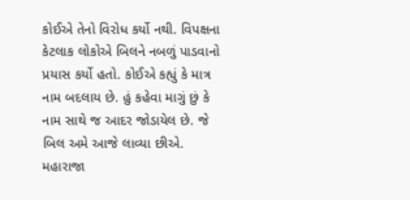કોઈએ તેનો વિરોધ કર્યો નથી. વિપક્ષના કેટલાક લોકોએ બિલને નબળું પાડવાનો પ્રયાસ કર્યો હતો. કોઈએ કહ્યું કે માત્ર નામ બદલાય છે. હું કહેવા માગું છું કે નામ સાથે જ આદર જોડાયેલ છે. જે બિલ અમે આજે લાવ્યા છીએ. મહારાજા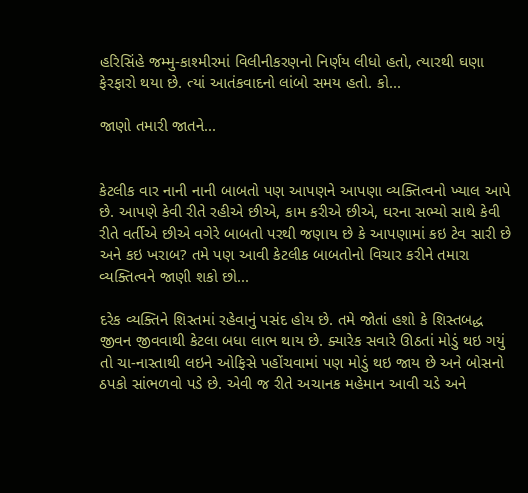હરિસિંહે જમ્મુ-કાશ્મીરમાં વિલીનીકરણનો નિર્ણય લીધો હતો, ત્યારથી ઘણા ફેરફારો થયા છે. ત્યાં આતંકવાદનો લાંબો સમય હતો. કો...

જાણો તમારી જાતને...


કેટલીક વાર નાની નાની બાબતો પણ આપણને આપણા વ્યક્તિત્વનો ખ્યાલ આપે છે. આપણે કેવી રીતે રહીએ છીએ, કામ કરીએ છીએ, ઘરના સભ્યો સાથે કેવી રીતે વર્તીએ છીએ વગેરે બાબતો પરથી જણાય છે કે આપણામાં કઇ ટેવ સારી છે અને કઇ ખરાબ? તમે પણ આવી કેટલીક બાબતોનો વિચાર કરીને તમારા વ્યક્તિત્વને જાણી શકો છો...

દરેક વ્યક્તિને શિસ્તમાં રહેવાનું પસંદ હોય છે. તમે જોતાં હશો કે શિસ્તબદ્ધ જીવન જીવવાથી કેટલા બધા લાભ થાય છે. ક્યારેક સવારે ઊઠતાં મોડું થઇ ગયું તો ચા-નાસ્તાથી લઇને ઓફિસે પહોંચવામાં પણ મોડું થઇ જાય છે અને બોસનો ઠપકો સાંભળવો પડે છે. એવી જ રીતે અચાનક મહેમાન આવી ચડે અને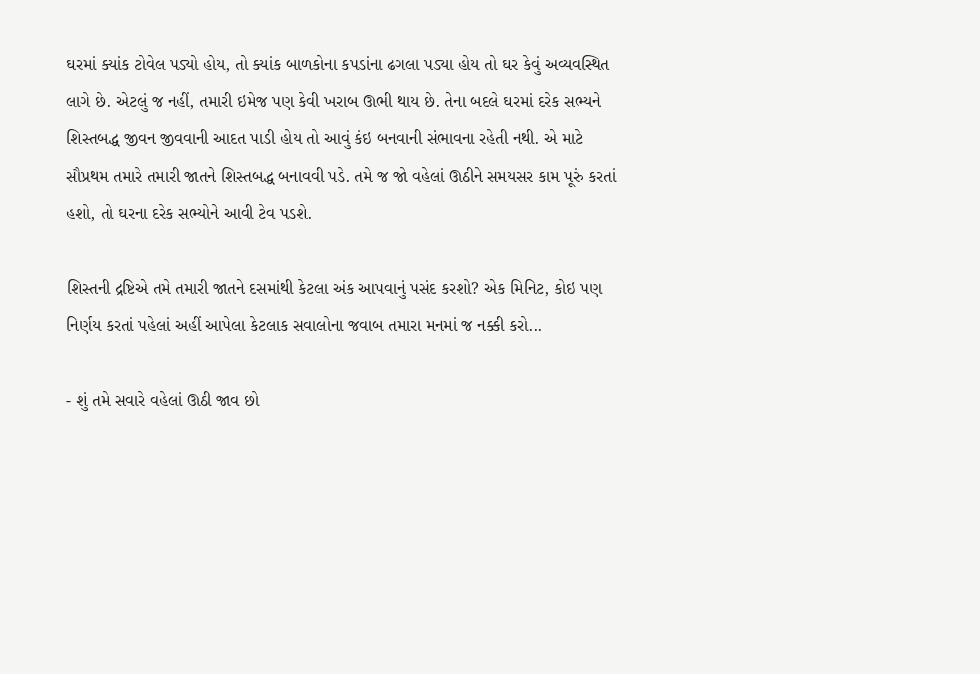ઘરમાં ક્યાંક ટોવેલ પડ્યો હોય, તો ક્યાંક બાળકોના કપડાંના ઢગલા પડ્યા હોય તો ઘર કેવું અવ્યવસ્થિત લાગે છે. એટલું જ નહીં, તમારી ઇમેજ પણ કેવી ખરાબ ઊભી થાય છે. તેના બદલે ઘરમાં દરેક સભ્યને શિસ્તબદ્ધ જીવન જીવવાની આદત પાડી હોય તો આવું કંઇ બનવાની સંભાવના રહેતી નથી. એ માટે સૌપ્રથમ તમારે તમારી જાતને શિસ્તબદ્ધ બનાવવી પડે. તમે જ જો વહેલાં ઊઠીને સમયસર કામ પૂરું કરતાં હશો, તો ઘરના દરેક સભ્યોને આવી ટેવ પડશે.

શિસ્તની દ્રષ્ટિએ તમે તમારી જાતને દસમાંથી કેટલા અંક આપવાનું પસંદ કરશો? એક મિનિટ, કોઇ પણ નિર્ણય કરતાં પહેલાં અહીં આપેલા કેટલાક સવાલોના જવાબ તમારા મનમાં જ નક્કી કરો...

- શું તમે સવારે વહેલાં ઊઠી જાવ છો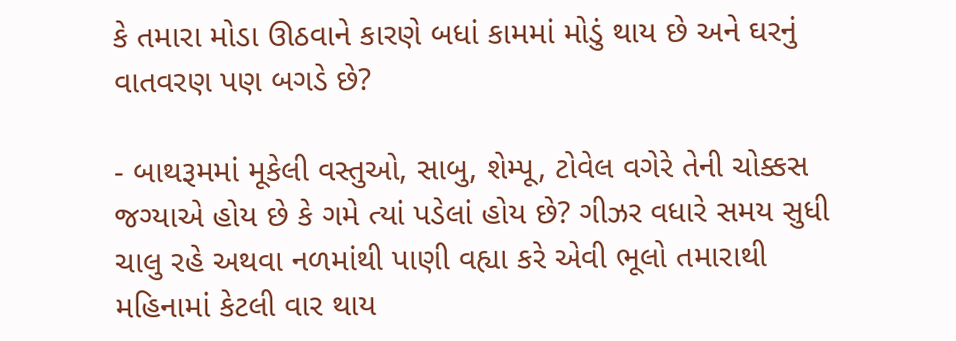કે તમારા મોડા ઊઠવાને કારણે બધાં કામમાં મોડું થાય છે અને ઘરનું વાતવરણ પણ બગડે છે?

- બાથરૂમમાં મૂકેલી વસ્તુઓ, સાબુ, શેમ્પૂ, ટોવેલ વગેરે તેની ચોક્કસ જગ્યાએ હોય છે કે ગમે ત્યાં પડેલાં હોય છે? ગીઝર વધારે સમય સુધી ચાલુ રહે અથવા નળમાંથી પાણી વહ્યા કરે એવી ભૂલો તમારાથી મહિનામાં કેટલી વાર થાય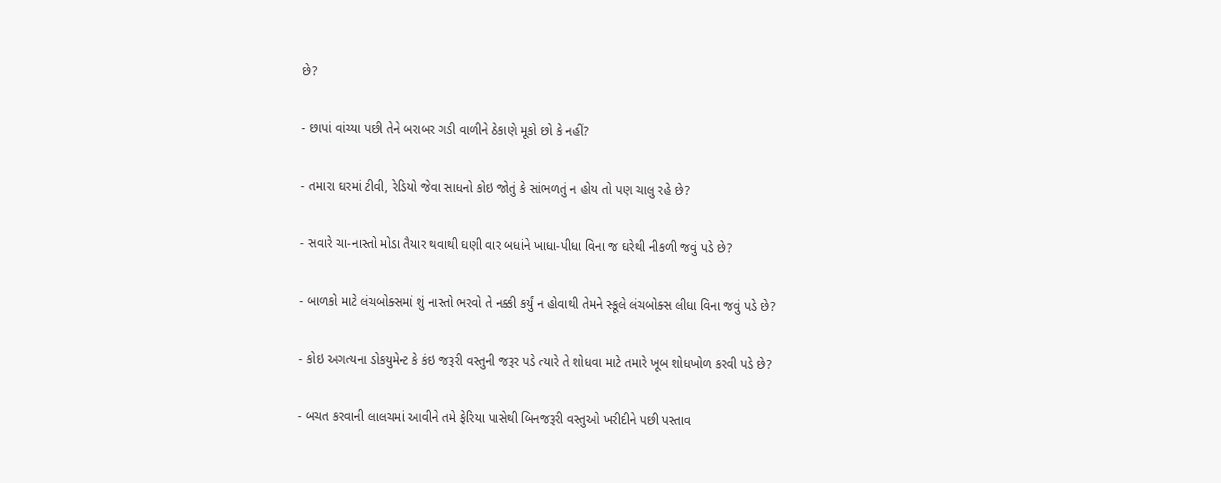છે?

- છાપાં વાંચ્યા પછી તેને બરાબર ગડી વાળીને ઠેકાણે મૂકો છો કે નહીં?

- તમારા ઘરમાં ટીવી, રેડિયો જેવા સાધનો કોઇ જોતું કે સાંભળતું ન હોય તો પણ ચાલુ રહે છે?

- સવારે ચા-નાસ્તો મોડા તૈયાર થવાથી ઘણી વાર બધાંને ખાધા-પીધા વિના જ ઘરેથી નીકળી જવું પડે છે?

- બાળકો માટે લંચબોક્સમાં શું નાસ્તો ભરવો તે નક્કી કર્યું ન હોવાથી તેમને સ્કૂલે લંચબોક્સ લીધા વિના જવું પડે છે?

- કોઇ અગત્યના ડોકયુમેન્ટ કે કંઇ જરૂરી વસ્તુની જરૂર પડે ત્યારે તે શોધવા માટે તમારે ખૂબ શોધખોળ કરવી પડે છે?

- બચત કરવાની લાલચમાં આવીને તમે ફેરિયા પાસેથી બિનજરૂરી વસ્તુઓ ખરીદીને પછી પસ્તાવ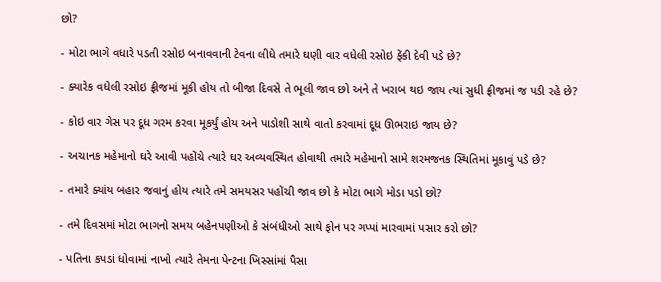છો?

- મોટા ભાગે વધારે પડતી રસોઇ બનાવવાની ટેવના લીધે તમારે ઘણી વાર વધેલી રસોઇ ફેંકી દેવી પડે છે?

- ક્યારેક વધેલી રસોઇ ફ્રીજમાં મૂકી હોય તો બીજા દિવસે તે ભૂલી જાવ છો અને તે ખરાબ થઇ જાય ત્યાં સુધી ફ્રીજમાં જ પડી રહે છે?

- કોઇ વાર ગેસ પર દૂધ ગરમ કરવા મૂકર્યું હોય અને પાડોશી સાથે વાતો કરવામાં દૂધ ઊભરાઇ જાય છે?

- અચાનક મહેમાનો ઘરે આવી પહોંચે ત્યારે ઘર અવ્યવસ્થિત હોવાથી તમારે મહેમાનો સામે શરમજનક સ્થિતિમાં મૂકાવું પડે છે?

- તમારે ક્યાંય બહાર જવાનું હોય ત્યારે તમે સમયસર પહોંચી જાવ છો કે મોટા ભાગે મોડા પડો છો?

- તમે દિવસમાં મોટા ભાગનો સમય બહેનપણીઓ કે સંબંધીઓ સાથે ફોન પર ગપ્પાં મારવામાં પસાર કરો છો?

- પતિના કપડાં ધોવામાં નાખો ત્યારે તેમના પેન્ટના ખિસ્સાંમાં પૈસા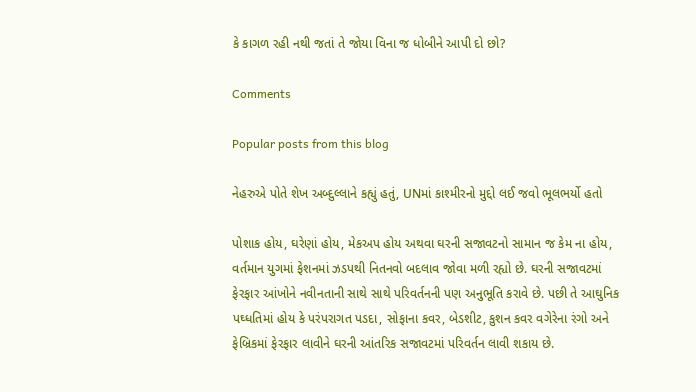કે કાગળ રહી નથી જતાં તે જોયા વિના જ ધોબીને આપી દો છો?

Comments

Popular posts from this blog

નેહરુએ પોતે શેખ અબ્દુલ્લાને કહ્યું હતું, UNમાં કાશ્મીરનો મુદ્દો લઈ જવો ભૂલભર્યો હતો

પોશાક હોય, ઘરેણાં હોય, મેકઅપ હોય અથવા ઘરની સજાવટનો સામાન જ કેમ ના હોય, વર્તમાન યુગમાં ફેશનમાં ઝડપથી નિતનવો બદલાવ જોવા મળી રહ્યો છે. ઘરની સજાવટમાં ફેરફાર આંખોને નવીનતાની સાથે સાથે પરિવર્તનની પણ અનુભૂતિ કરાવે છે. પછી તે આઘુનિક પઘ્ધતિમાં હોય કે પરંપરાગત પડદા, સોફાના કવર, બેડશીટ, કુશન કવર વગેરેના રંગો અને ફેબ્રિકમાં ફેરફાર લાવીને ઘરની આંતરિક સજાવટમાં પરિવર્તન લાવી શકાય છે.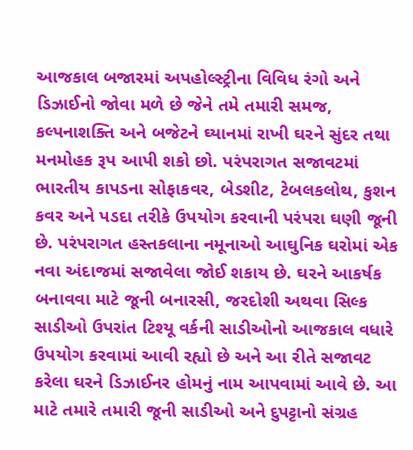આજકાલ બજારમાં અપહોલ્સ્ટ્રીના વિવિધ રંગો અને ડિઝાઈનો જોવા મળે છે જેને તમે તમારી સમજ, કલ્પનાશક્તિ અને બજેટને ઘ્યાનમાં રાખી ઘરને સુંદર તથા મનમોહક રૂપ આપી શકો છો. પરંપરાગત સજાવટમાં ભારતીય કાપડના સોફાકવર, બેડશીટ, ટેબલકલોથ, કુશન કવર અને પડદા તરીકે ઉપયોગ કરવાની પરંપરા ઘણી જૂની છે. પરંપરાગત હસ્તકલાના નમૂનાઓ આઘુનિક ઘરોમાં એક નવા અંદાજમાં સજાવેલા જોઈ શકાય છે. ઘરને આકર્ષક બનાવવા માટે જૂની બનારસી, જરદોશી અથવા સિલ્ક સાડીઓ ઉપરાંત ટિશ્યૂ વર્કની સાડીઓનો આજકાલ વધારે ઉપયોગ કરવામાં આવી રહ્યો છે અને આ રીતે સજાવટ કરેલા ઘરને ડિઝાઈનર હોમનું નામ આપવામાં આવે છે. આ માટે તમારે તમારી જૂની સાડીઓ અને દુપટ્ટાનો સંગ્રહ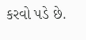કરવો પડે છે.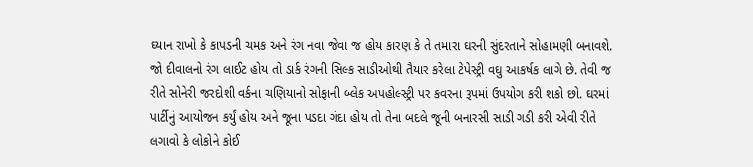ઘ્યાન રાખો કે કાપડની ચમક અને રંગ નવા જેવા જ હોય કારણ કે તે તમારા ઘરની સુંદરતાને સોહામણી બનાવશે. જો દીવાલનો રંગ લાઈટ હોય તો ડાર્ક રંગની સિલ્ક સાડીઓથી તૈયાર કરેલા ટેપેસ્ટ્રી વઘુ આકર્ષક લાગે છે. તેવી જ રીતે સોનેરી જરદોશી વર્કના ચણિયાનો સોફાની બ્લેક અપહોલ્સ્ટ્રી પર કવરના રૂપમાં ઉપયોગ કરી શકો છો. ઘરમાં પાર્ટીનું આયોજન કર્યું હોય અને જૂના પડદા ગંદા હોય તો તેના બદલે જૂની બનારસી સાડી ગડી કરી એવી રીતે લગાવો કે લોકોને કોઈ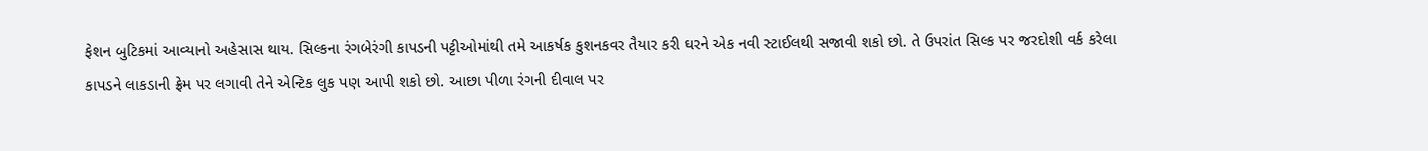ફેશન બુટિકમાં આવ્યાનો અહેસાસ થાય. સિલ્કના રંગબેરંગી કાપડની પટ્ટીઓમાંથી તમે આકર્ષક કુશનકવર તૈયાર કરી ઘરને એક નવી સ્ટાઈલથી સજાવી શકો છો. તે ઉપરાંત સિલ્ક પર જરદોશી વર્ક કરેલા કાપડને લાકડાની ફ્રેમ પર લગાવી તેને એન્ટિક લુક પણ આપી શકો છો. આછા પીળા રંગની દીવાલ પર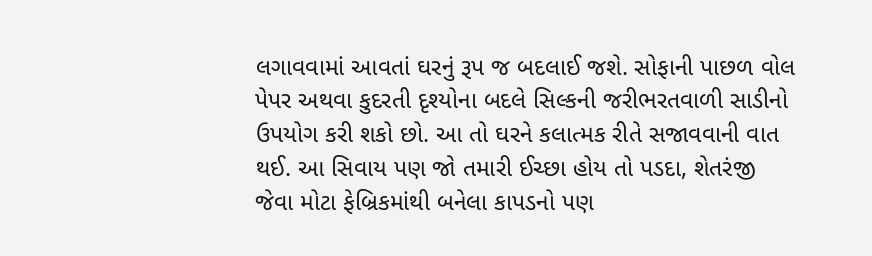લગાવવામાં આવતાં ઘરનું રૂપ જ બદલાઈ જશે. સોફાની પાછળ વોલ પેપર અથવા કુદરતી દૃશ્યોના બદલે સિલ્કની જરીભરતવાળી સાડીનો ઉપયોગ કરી શકો છો. આ તો ઘરને કલાત્મક રીતે સજાવવાની વાત થઈ. આ સિવાય પણ જો તમારી ઈચ્છા હોય તો પડદા, શેતરંજી જેવા મોટા ફેબ્રિકમાંથી બનેલા કાપડનો પણ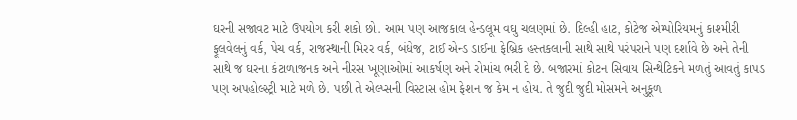ઘરની સજાવટ માટે ઉપયોગ કરી શકો છો. આમ પણ આજકાલ હેન્ડલૂમ વઘુ ચલણમાં છે. દિલ્હી હાટ, કોટેજ એમ્પોરિયમનું કાશ્મીરી ફૂલવેલનું વર્ક, પેચ વર્ક, રાજસ્થાની મિરર વર્ક, બંધેજ, ટાઈ એન્ડ ડાઈના ફેબ્રિક હસ્તકલાની સાથે સાથે પરંપરાને પણ દર્શાવે છે અને તેની સાથે જ ઘરના કંટાળાજનક અને નીરસ ખૂણાઓમાં આકર્ષણ અને રોમાંચ ભરી દે છે. બજારમાં કોટન સિવાય સિન્થેટિકને મળતું આવતું કાપડ પણ અપહોલ્સ્ટ્રી માટે મળે છે. પછી તે એલ્પ્સની વિસ્ટાસ હોમ ફેશન જ કેમ ન હોય. તે જુદી જુદી મોસમને અનુકૂળ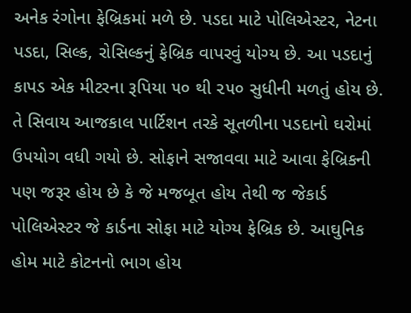અનેક રંગોના ફેબ્રિકમાં મળે છે. પડદા માટે પોલિએસ્ટર, નેટના પડદા, સિલ્ક, રોસિલ્કનું ફેબ્રિક વાપરવું યોગ્ય છે. આ પડદાનું કાપડ એક મીટરના રૂપિયા ૫૦ થી ૨૫૦ સુધીની મળતું હોય છે. તે સિવાય આજકાલ પાર્ટિશન તરકે સૂતળીના પડદાનો ઘરોમાં ઉપયોગ વધી ગયો છે. સોફાને સજાવવા માટે આવા ફેબ્રિકની પણ જરૂર હોય છે કે જે મજબૂત હોય તેથી જ જેકાર્ડ પોલિએસ્ટર જે કાર્ડના સોફા માટે યોગ્ય ફેબ્રિક છે. આઘુનિક હોમ માટે કોટનનો ભાગ હોય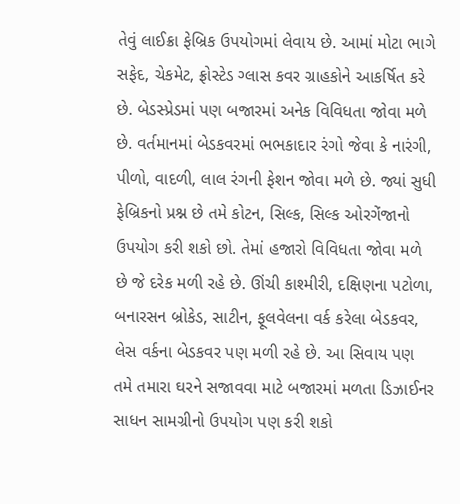તેવું લાઈક્રા ફેબ્રિક ઉપયોગમાં લેવાય છે. આમાં મોટા ભાગે સફેદ, ચેકમેટ, ફ્રોસ્ટેડ ગ્લાસ કવર ગ્રાહકોને આકર્ષિત કરે છે. બેડસ્પ્રેડમાં પણ બજારમાં અનેક વિવિધતા જોવા મળે છે. વર્તમાનમાં બેડકવરમાં ભભકાદાર રંગો જેવા કે નારંગી, પીળો, વાદળી, લાલ રંગની ફેશન જોવા મળે છે. જ્યાં સુધી ફેબ્રિકનો પ્રશ્ન છે તમે કોટન, સિલ્ક, સિલ્ક ઓરગેંજાનો ઉપયોગ કરી શકો છો. તેમાં હજારો વિવિધતા જોવા મળે છે જે દરેક મળી રહે છે. ઊંચી કાશ્મીરી, દક્ષિણના પટોળા, બનારસન બ્રોકેડ, સાટીન, ફૂલવેલના વર્ક કરેલા બેડકવર, લેસ વર્કના બેડકવર પણ મળી રહે છે. આ સિવાય પણ તમે તમારા ઘરને સજાવવા માટે બજારમાં મળતા ડિઝાઈનર સાધન સામગ્રીનો ઉપયોગ પણ કરી શકો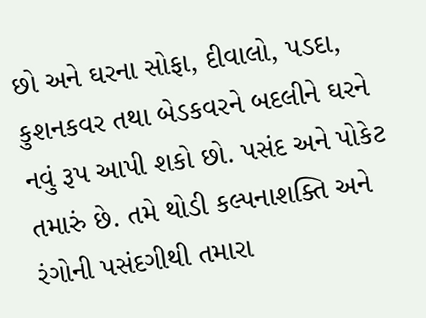છો અને ઘરના સોફા, દીવાલો, પડદા, કુશનકવર તથા બેડકવરને બદલીને ઘરને નવું રૂપ આપી શકો છો. પસંદ અને પોકેટ તમારું છે. તમે થોડી કલ્પનાશક્તિ અને રંગોની પસંદગીથી તમારા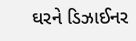ઘરને ડિઝાઈનર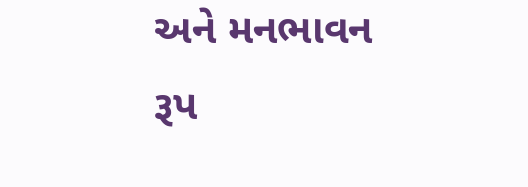અને મનભાવન રૂપ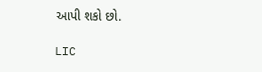આપી શકો છો.

LIC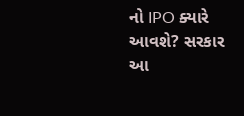નો IPO ક્યારે આવશે? સરકાર આ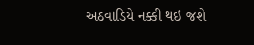અઠવાડિયે નક્કી થઇ જશે